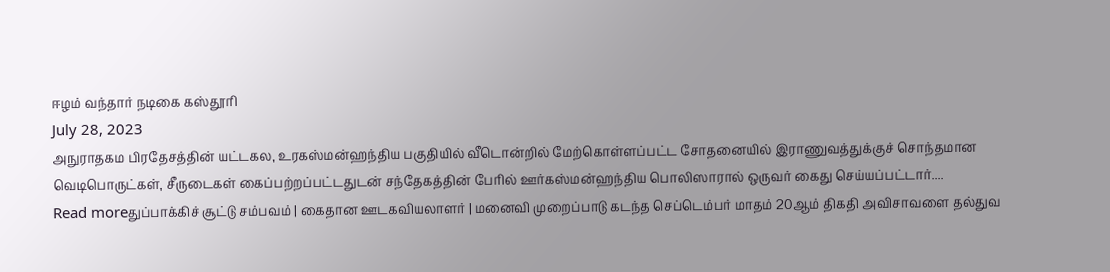ஈழம் வந்தார் நடிகை கஸ்தூரி
July 28, 2023
அநுராதகம பிரதேசத்தின் யட்டகல, உரகஸ்மன்ஹந்திய பகுதியில் வீடொன்றில் மேற்கொள்ளப்பட்ட சோதனையில் இராணுவத்துக்குச் சொந்தமான வெடிபொருட்கள், சீருடைகள் கைப்பற்றப்பட்டதுடன் சந்தேகத்தின் பேரில் ஊர்கஸ்மன்ஹந்திய பொலிஸாரால் ஒருவர் கைது செய்யப்பட்டார்....
Read moreதுப்பாக்கிச் சூட்டு சம்பவம் | கைதான ஊடகவியலாளர் | மனைவி முறைப்பாடு கடந்த செப்டெம்பர் மாதம் 20ஆம் திகதி அவிசாவளை தல்துவ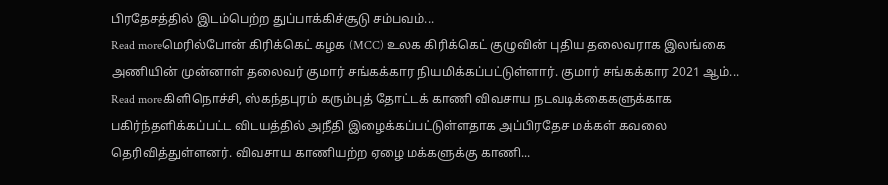பிரதேசத்தில் இடம்பெற்ற துப்பாக்கிச்சூடு சம்பவம்...
Read moreமெரில்போன் கிரிக்கெட் கழக (MCC) உலக கிரிக்கெட் குழுவின் புதிய தலைவராக இலங்கை அணியின் முன்னாள் தலைவர் குமார் சங்கக்கார நியமிக்கப்பட்டுள்ளார். குமார் சங்கக்கார 2021 ஆம்...
Read moreகிளிநொச்சி, ஸ்கந்தபுரம் கரும்புத் தோட்டக் காணி விவசாய நடவடிக்கைகளுக்காக பகிர்ந்தளிக்கப்பட்ட விடயத்தில் அநீதி இழைக்கப்பட்டுள்ளதாக அப்பிரதேச மக்கள் கவலை தெரிவித்துள்ளனர். விவசாய காணியற்ற ஏழை மக்களுக்கு காணி...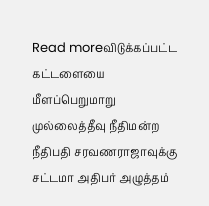Read moreவிடுக்கப்பட்ட கட்டளையை மீளப்பெறுமாறு முல்லைத்தீவு நீதிமன்ற நீதிபதி சரவணராஜாவுக்கு சட்டமா அதிபர் அழுத்தம்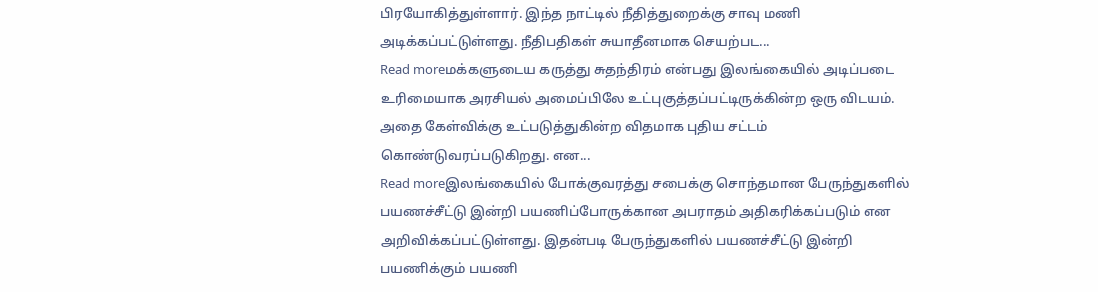பிரயோகித்துள்ளார். இந்த நாட்டில் நீதித்துறைக்கு சாவு மணி அடிக்கப்பட்டுள்ளது. நீதிபதிகள் சுயாதீனமாக செயற்பட...
Read moreமக்களுடைய கருத்து சுதந்திரம் என்பது இலங்கையில் அடிப்படை உரிமையாக அரசியல் அமைப்பிலே உட்புகுத்தப்பட்டிருக்கின்ற ஒரு விடயம். அதை கேள்விக்கு உட்படுத்துகின்ற விதமாக புதிய சட்டம் கொண்டுவரப்படுகிறது. என...
Read moreஇலங்கையில் போக்குவரத்து சபைக்கு சொந்தமான பேருந்துகளில் பயணச்சீட்டு இன்றி பயணிப்போருக்கான அபராதம் அதிகரிக்கப்படும் என அறிவிக்கப்பட்டுள்ளது. இதன்படி பேருந்துகளில் பயணச்சீட்டு இன்றி பயணிக்கும் பயணி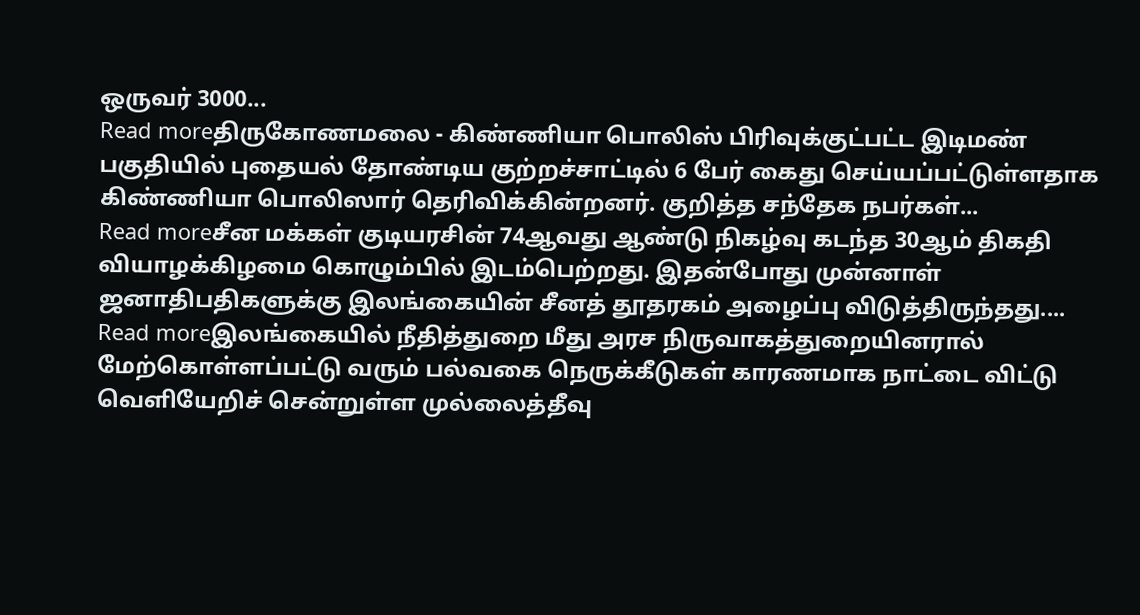ஒருவர் 3000...
Read moreதிருகோணமலை - கிண்ணியா பொலிஸ் பிரிவுக்குட்பட்ட இடிமண் பகுதியில் புதையல் தோண்டிய குற்றச்சாட்டில் 6 பேர் கைது செய்யப்பட்டுள்ளதாக கிண்ணியா பொலிஸார் தெரிவிக்கின்றனர். குறித்த சந்தேக நபர்கள்...
Read moreசீன மக்கள் குடியரசின் 74ஆவது ஆண்டு நிகழ்வு கடந்த 30ஆம் திகதி வியாழக்கிழமை கொழும்பில் இடம்பெற்றது. இதன்போது முன்னாள் ஜனாதிபதிகளுக்கு இலங்கையின் சீனத் தூதரகம் அழைப்பு விடுத்திருந்தது....
Read moreஇலங்கையில் நீதித்துறை மீது அரச நிருவாகத்துறையினரால் மேற்கொள்ளப்பட்டு வரும் பல்வகை நெருக்கீடுகள் காரணமாக நாட்டை விட்டு வெளியேறிச் சென்றுள்ள முல்லைத்தீவு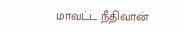மாவட்ட நீதிவான்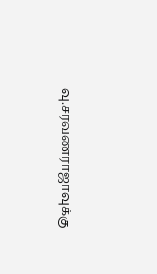வு.சரவணராஜாவுக்கு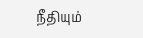நீதியும்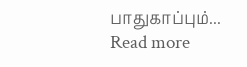பாதுகாப்பும்...
Read more